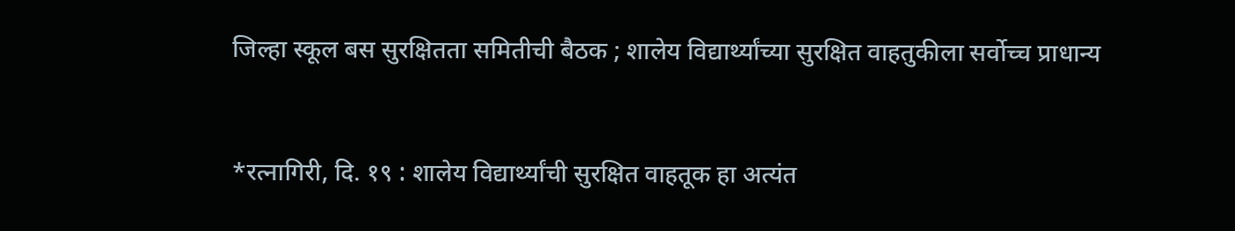जिल्हा स्कूल बस सुरक्षितता समितीची बैठक ; शालेय विद्यार्थ्यांच्या सुरक्षित वाहतुकीला सर्वोच्च प्राधान्य


*रत्नागिरी, दि. १९ : शालेय विद्यार्थ्यांची सुरक्षित वाहतूक हा अत्यंत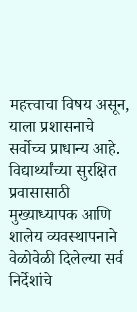महत्त्वाचा विषय असून, याला प्रशासनाचे सर्वोच्च प्राधान्य आहे. विद्यार्थ्यांच्या सुरक्षित प्रवासासाठी मुख्याध्यापक आणि शालेय व्यवस्थापनाने वेळोवेळी दिलेल्या सर्व निर्देशांचे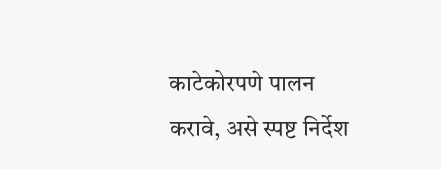काटेकोरपणे पालन करावे, असे स्पष्ट निर्देश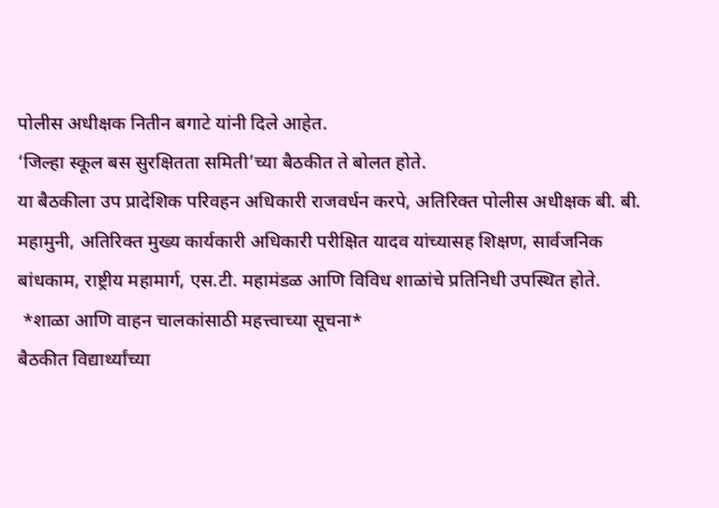पोलीस अधीक्षक नितीन बगाटे यांनी दिले आहेत.
‘जिल्हा स्कूल बस सुरक्षितता समिती’च्या बैठकीत ते बोलत होते.
या बैठकीला उप प्रादेशिक परिवहन अधिकारी राजवर्धन करपे, अतिरिक्त पोलीस अधीक्षक बी. बी. महामुनी, अतिरिक्त मुख्य कार्यकारी अधिकारी परीक्षित यादव यांच्यासह शिक्षण, सार्वजनिक बांधकाम, राष्ट्रीय महामार्ग, एस.टी. महामंडळ आणि विविध शाळांचे प्रतिनिधी उपस्थित होते.
 *शाळा आणि वाहन चालकांसाठी महत्त्वाच्या सूचना*
बैठकीत विद्यार्थ्यांच्या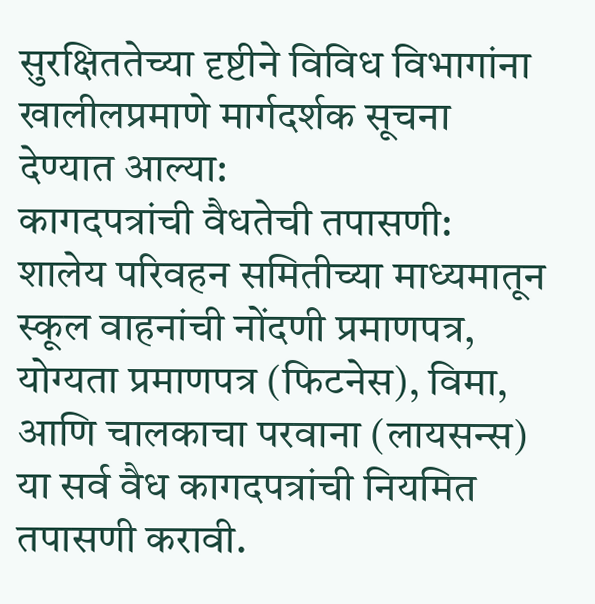सुरक्षिततेच्या दृष्टीने विविध विभागांना खालीलप्रमाणे मार्गदर्शक सूचना देण्यात आल्या:
कागदपत्रांची वैधतेची तपासणी: शालेय परिवहन समितीच्या माध्यमातून स्कूल वाहनांची नोंदणी प्रमाणपत्र, योग्यता प्रमाणपत्र (फिटनेस), विमा, आणि चालकाचा परवाना (लायसन्स) या सर्व वैध कागदपत्रांची नियमित तपासणी करावी.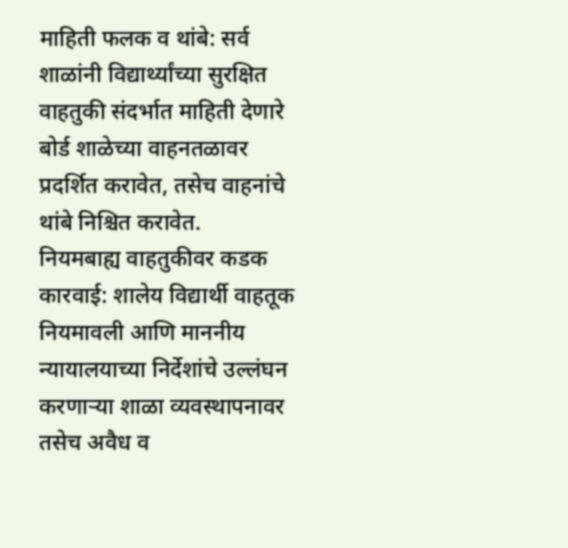माहिती फलक व थांबे: सर्व शाळांनी विद्यार्थ्यांच्या सुरक्षित वाहतुकी संदर्भात माहिती देणारे बोर्ड शाळेच्या वाहनतळावर प्रदर्शित करावेत, तसेच वाहनांचे थांबे निश्चित करावेत.
नियमबाह्य वाहतुकीवर कडक कारवाई: शालेय विद्यार्थी वाहतूक नियमावली आणि माननीय न्यायालयाच्या निर्देशांचे उल्लंघन करणाऱ्या शाळा व्यवस्थापनावर तसेच अवैध व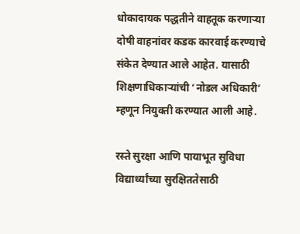धोकादायक पद्धतीने वाहतूक करणाऱ्या दोषी वाहनांवर कडक कारवाई करण्याचे संकेत देण्यात आले आहेत. यासाठी शिक्षणाधिकाऱ्यांची ‘नोडल अधिकारी’ म्हणून नियुक्ती करण्यात आली आहे.

रस्ते सुरक्षा आणि पायाभूत सुविधा
विद्यार्थ्यांच्या सुरक्षिततेसाठी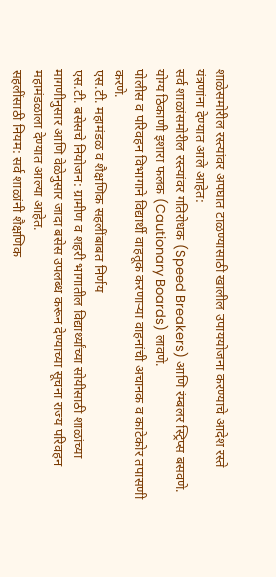शाळेसमोरील रस्त्यांवर अपघात टाळण्यासाठी खालील उपाययोजना करण्याचे आदेश रस्ते यंत्रणांना देण्यात आले आहेत:
सर्व शाळांसमोरील रस्त्यांवर गतिरोधक (Speed Breakers) आणि रंम्बलर स्ट्रिप्स बसवणे.
योग्य ठिकाणी इशारा फलक (Cautionary Boards) लावणे.
पोलीस व परिवहन विभागाने विद्यार्थी वाहतूक करणाऱ्या वाहनांची अचानक व काटेकोर तपासणी करणे.
एस.टी. महामंडळ व शैक्षणिक सहलींबाबत निर्णय
एस.टी. बसेसचे नियोजन: ग्रामीण व शहरी भागातील विद्यार्थ्यांच्या सोयीसाठी शाळांच्या मागणीनुसार आणि वेळेनुसार जादा बसेस उपलब्ध करून देण्याच्या सूचना राज्य परिवहन महामंडळाला देण्यात आल्या आहेत.
सहलींसाठी नियम: सर्व शाळांनी शैक्षणिक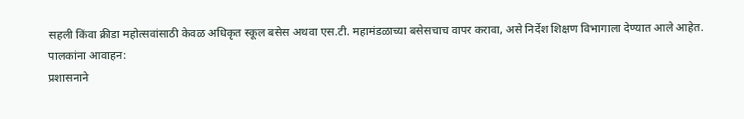सहली किंवा क्रीडा महोत्सवांसाठी केवळ अधिकृत स्कूल बसेस अथवा एस.टी. महामंडळाच्या बसेसचाच वापर करावा, असे निर्देश शिक्षण विभागाला देण्यात आले आहेत.
पालकांना आवाहन:
प्रशासनाने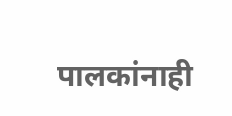पालकांनाही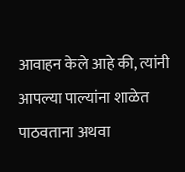आवाहन केले आहे की, त्यांनी आपल्या पाल्यांना शाळेत पाठवताना अथवा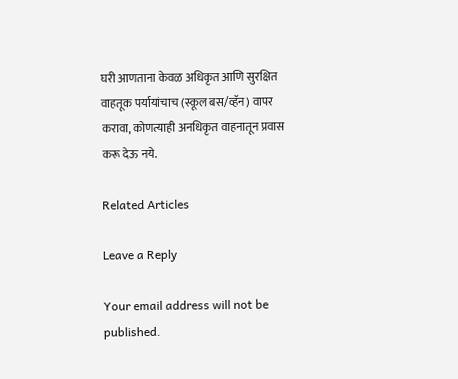घरी आणताना केवळ अधिकृत आणि सुरक्षित वाहतूक पर्यायांचाच (स्कूल बस/व्हॅन) वापर करावा, कोणत्याही अनधिकृत वाहनातून प्रवास करू देऊ नये.

Related Articles

Leave a Reply

Your email address will not be published.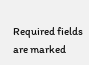Required fields are marked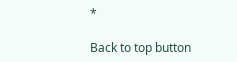*

Back to top button